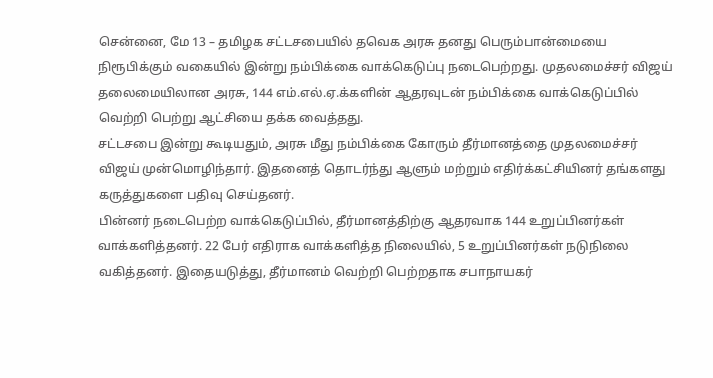சென்னை, மே 13 – தமிழக சட்டசபையில் தவெக அரசு தனது பெரும்பான்மையை நிரூபிக்கும் வகையில் இன்று நம்பிக்கை வாக்கெடுப்பு நடைபெற்றது. முதலமைச்சர் விஜய் தலைமையிலான அரசு, 144 எம்.எல்.ஏ.க்களின் ஆதரவுடன் நம்பிக்கை வாக்கெடுப்பில் வெற்றி பெற்று ஆட்சியை தக்க வைத்தது.
சட்டசபை இன்று கூடியதும், அரசு மீது நம்பிக்கை கோரும் தீர்மானத்தை முதலமைச்சர் விஜய் முன்மொழிந்தார். இதனைத் தொடர்ந்து ஆளும் மற்றும் எதிர்க்கட்சியினர் தங்களது கருத்துகளை பதிவு செய்தனர்.
பின்னர் நடைபெற்ற வாக்கெடுப்பில், தீர்மானத்திற்கு ஆதரவாக 144 உறுப்பினர்கள் வாக்களித்தனர். 22 பேர் எதிராக வாக்களித்த நிலையில், 5 உறுப்பினர்கள் நடுநிலை வகித்தனர். இதையடுத்து, தீர்மானம் வெற்றி பெற்றதாக சபாநாயகர்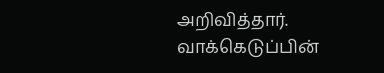அறிவித்தார்.
வாக்கெடுப்பின்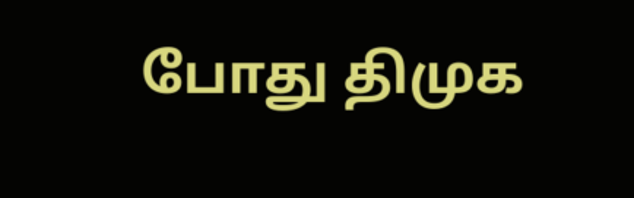போது திமுக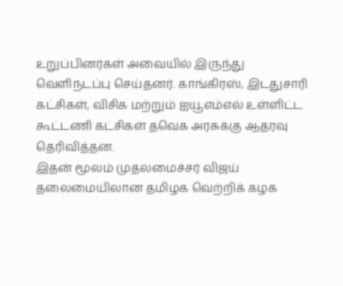உறுப்பினர்கள் அவையில் இருந்து வெளிநடப்பு செய்தனர். காங்கிரஸ், இடதுசாரி கட்சிகள், விசிக மற்றும் ஐயூஎம்எல் உள்ளிட்ட கூட்டணி கட்சிகள் தவெக அரசுக்கு ஆதரவு தெரிவித்தன.
இதன் மூலம் முதலமைச்சர் விஜய் தலைமையிலான தமிழக வெற்றிக் கழக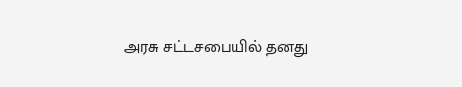அரசு சட்டசபையில் தனது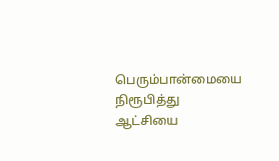பெரும்பான்மையை நிரூபித்து ஆட்சியை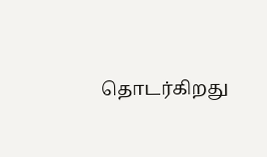தொடர்கிறது